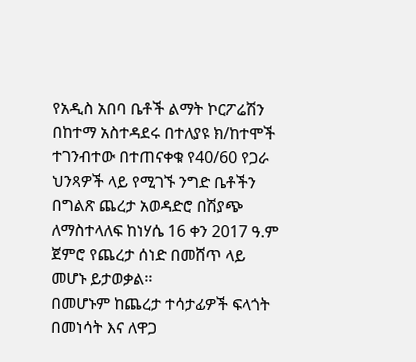የአዲስ አበባ ቤቶች ልማት ኮርፖሬሽን በከተማ አስተዳደሩ በተለያዩ ክ/ከተሞች ተገንብተው በተጠናቀቁ የ40/60 የጋራ ህንጻዎች ላይ የሚገኙ ንግድ ቤቶችን በግልጽ ጨረታ አወዳድሮ በሽያጭ ለማስተላለፍ ከነሃሴ 16 ቀን 2017 ዓ.ም ጀምሮ የጨረታ ሰነድ በመሸጥ ላይ መሆኑ ይታወቃል፡፡
በመሆኑም ከጨረታ ተሳታፊዎች ፍላጎት በመነሳት እና ለዋጋ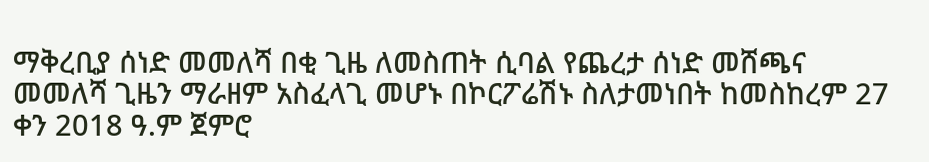ማቅረቢያ ሰነድ መመለሻ በቂ ጊዜ ለመስጠት ሲባል የጨረታ ሰነድ መሸጫና መመለሻ ጊዜን ማራዘም አስፈላጊ መሆኑ በኮርፖሬሽኑ ስለታመነበት ከመስከረም 27 ቀን 2018 ዓ.ም ጀምሮ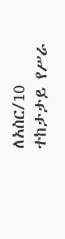ለአስር/10 ተከታታይ የሥራ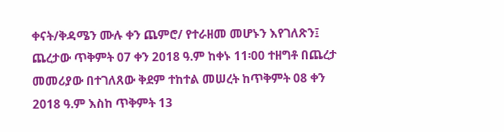ቀናት/ቅዳሜን ሙሉ ቀን ጨምሮ/ የተራዘመ መሆኑን እየገለጽን፤ ጨረታው ጥቅምት 07 ቀን 2018 ዓ.ም ከቀኑ 11፡00 ተዘግቶ በጨረታ መመሪያው በተገለጸው ቅደም ተከተል መሠረት ከጥቅምት 08 ቀን 2018 ዓ.ም እስከ ጥቅምት 13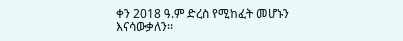ቀን 2018 ዓ.ም ድረስ የሚከፈት መሆኑን እናሳውቃለን፡፡